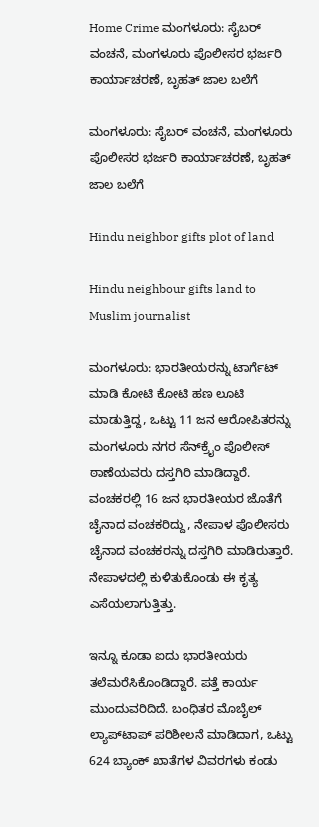Home Crime ಮಂಗಳೂರು: ಸೈಬರ್‌ ವಂಚನೆ, ಮಂಗಳೂರು ಪೊಲೀಸರ ಭರ್ಜರಿ ಕಾರ್ಯಾಚರಣೆ, ಬೃಹತ್‌ ಜಾಲ ಬಲೆಗೆ

ಮಂಗಳೂರು: ಸೈಬರ್‌ ವಂಚನೆ, ಮಂಗಳೂರು ಪೊಲೀಸರ ಭರ್ಜರಿ ಕಾರ್ಯಾಚರಣೆ, ಬೃಹತ್‌ ಜಾಲ ಬಲೆಗೆ

Hindu neighbor gifts plot of land

Hindu neighbour gifts land to Muslim journalist

ಮಂಗಳೂರು: ಭಾರತೀಯರನ್ನು ಟಾರ್ಗೆಟ್‌ ಮಾಡಿ ಕೋಟಿ ಕೋಟಿ ಹಣ ಲೂಟಿ ಮಾಡುತ್ತಿದ್ದ, ಒಟ್ಟು 11 ಜನ ಆರೋಪಿತರನ್ನು ಮಂಗಳೂರು ನಗರ ಸೆನ್‌ಕ್ರೈಂ ಪೊಲೀಸ್‌ ಠಾಣೆಯವರು ದಸ್ತಗಿರಿ ಮಾಡಿದ್ದಾರೆ. ವಂಚಕರಲ್ಲಿ 16 ಜನ ಭಾರತೀಯರ ಜೊತೆಗೆ ಚೈನಾದ ವಂಚಕರಿದ್ದು, ನೇಪಾಳ ಪೊಲೀಸರು ಚೈನಾದ ವಂಚಕರನ್ನು ದಸ್ತಗಿರಿ ಮಾಡಿರುತ್ತಾರೆ. ನೇಪಾಳದಲ್ಲಿ ಕುಳಿತುಕೊಂಡು ಈ ಕೃತ್ಯ ಎಸೆಯಲಾಗುತ್ತಿತ್ತು.

ಇನ್ನೂ ಕೂಡಾ ಐದು ಭಾರತೀಯರು ತಲೆಮರೆಸಿಕೊಂಡಿದ್ದಾರೆ. ಪತ್ತೆ ಕಾರ್ಯ ಮುಂದುವರಿದಿದೆ. ಬಂಧಿತರ ಮೊಬೈಲ್‌ ಲ್ಯಾಪ್‌ಟಾಪ್‌ ಪರಿಶೀಲನೆ ಮಾಡಿದಾಗ, ಒಟ್ಟು 624 ಬ್ಯಾಂಕ್‌ ಖಾತೆಗಳ ವಿವರಗಳು ಕಂಡು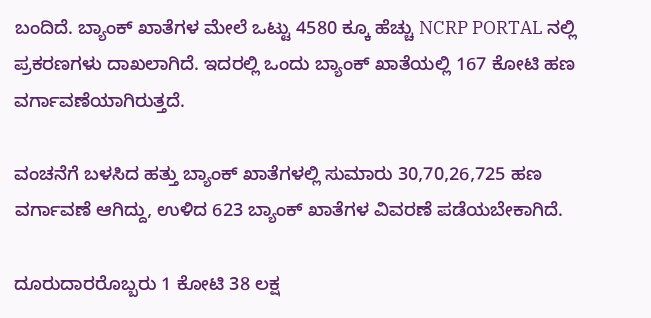ಬಂದಿದೆ. ಬ್ಯಾಂಕ್‌ ಖಾತೆಗಳ ಮೇಲೆ ಒಟ್ಟು 4580 ಕ್ಕೂ ಹೆಚ್ಚು NCRP PORTAL ನಲ್ಲಿ ಪ್ರಕರಣಗಳು ದಾಖಲಾಗಿದೆ. ಇದರಲ್ಲಿ ಒಂದು ಬ್ಯಾಂಕ್‌ ಖಾತೆಯಲ್ಲಿ 167 ಕೋಟಿ ಹಣ ವರ್ಗಾವಣೆಯಾಗಿರುತ್ತದೆ.

ವಂಚನೆಗೆ ಬಳಸಿದ ಹತ್ತು ಬ್ಯಾಂಕ್‌ ಖಾತೆಗಳಲ್ಲಿ ಸುಮಾರು 30,70,26,725 ಹಣ ವರ್ಗಾವಣೆ ಆಗಿದ್ದು, ಉಳಿದ 623 ಬ್ಯಾಂಕ್‌ ಖಾತೆಗಳ ವಿವರಣೆ ಪಡೆಯಬೇಕಾಗಿದೆ.

ದೂರುದಾರರೊಬ್ಬರು 1 ಕೋಟಿ 38 ಲಕ್ಷ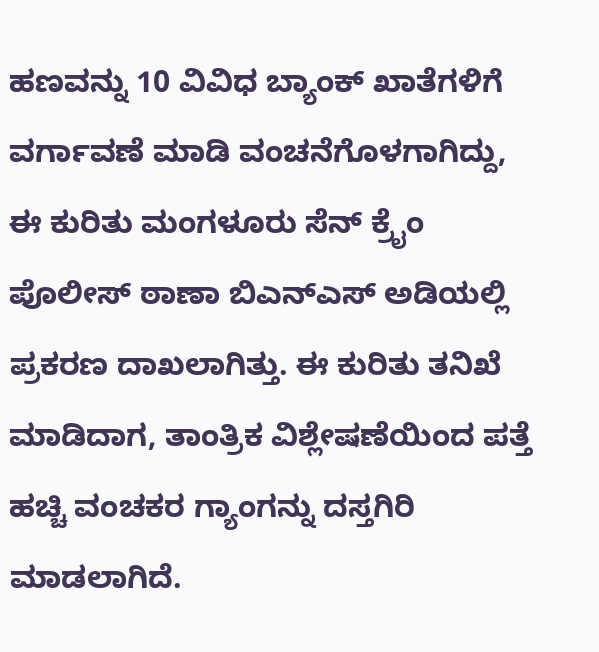ಹಣವನ್ನು 10 ವಿವಿಧ ಬ್ಯಾಂಕ್‌ ಖಾತೆಗಳಿಗೆ ವರ್ಗಾವಣೆ ಮಾಡಿ ವಂಚನೆಗೊಳಗಾಗಿದ್ದು, ಈ ಕುರಿತು ಮಂಗಳೂರು ಸೆನ್‌ ಕ್ರೈಂ ಪೊಲೀಸ್‌ ಠಾಣಾ ಬಿಎನ್‌ಎಸ್‌ ಅಡಿಯಲ್ಲಿ ಪ್ರಕರಣ ದಾಖಲಾಗಿತ್ತು. ಈ ಕುರಿತು ತನಿಖೆ ಮಾಡಿದಾಗ, ತಾಂತ್ರಿಕ ವಿಶ್ಲೇಷಣೆಯಿಂದ ಪತ್ತೆ ಹಚ್ಚಿ ವಂಚಕರ ಗ್ಯಾಂಗನ್ನು ದಸ್ತಗಿರಿ ಮಾಡಲಾಗಿದೆ.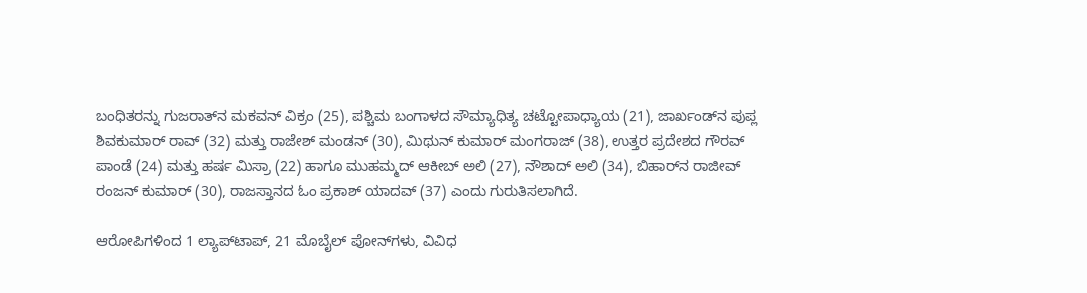ಬಂಧಿತರನ್ನು ಗುಜರಾತ್‌ನ ಮಕವನ್ ವಿಕ್ರಂ (25), ಪಶ್ಚಿಮ ಬಂಗಾಳದ ಸೌಮ್ಯಾಧಿತ್ಯ ಚಟ್ಟೋಪಾಧ್ಯಾಯ (21), ಜಾರ್ಖಂಡ್‌ನ ಪುಪ್ಲ ಶಿವಕುಮಾರ್ ರಾವ್ (32) ಮತ್ತು ರಾಜೇಶ್ ಮಂಡನ್ (30), ಮಿಥುನ್ ಕುಮಾರ್ ಮಂಗರಾಜ್ (38), ಉತ್ತರ ಪ್ರದೇಶದ ಗೌರವ್ ಪಾಂಡೆ (24) ಮತ್ತು ಹರ್ಷ ಮಿಸ್ರಾ (22) ಹಾಗೂ ಮುಹಮ್ಮದ್ ಆಕೀಬ್ ಅಲಿ (27), ನೌಶಾದ್ ಅಲಿ (34), ಬಿಹಾರ್‌ನ ರಾಜೀವ್ ರಂಜನ್ ಕುಮಾರ್ (30), ರಾಜಸ್ತಾನದ ಓಂ ಪ್ರಕಾಶ್ ಯಾದವ್ (37) ಎಂದು ಗುರುತಿಸಲಾಗಿದೆ.

ಆರೋಪಿಗಳಿಂದ 1 ಲ್ಯಾಪ್‌ಟಾಪ್, 21 ಮೊಬೈಲ್ ಪೋನ್‌ಗಳು, ವಿವಿಧ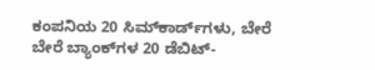ಕಂಪನಿಯ 20 ಸಿಮ್‌ಕಾರ್ಡ್‌ಗಳು, ಬೇರೆ ಬೇರೆ ಬ್ಯಾಂಕ್‌ಗಳ 20 ಡೆಬಿಟ್-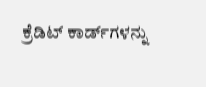ಕ್ರೆಡಿಟ್ ಕಾರ್ಡ್‌ಗಳನ್ನು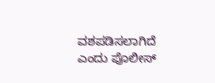ವಶಪಡಿಸಲಾಗಿದೆ ಎಂದು ಪೊಲೀಸ್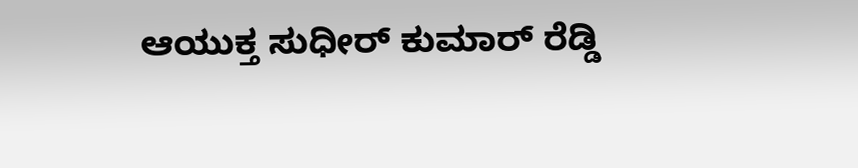ಆಯುಕ್ತ ಸುಧೀರ್ ಕುಮಾರ್ ರೆಡ್ಡಿ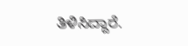ತಿಳಿಸಿದ್ದಾರೆ.